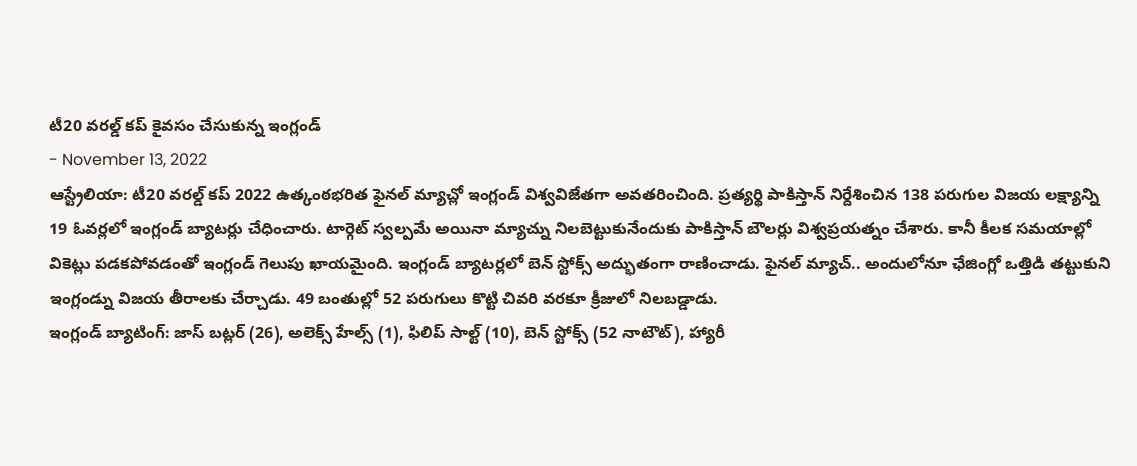టీ20 వరల్డ్ కప్ కైవసం చేసుకున్న ఇంగ్లండ్
- November 13, 2022
ఆస్ట్రేలియా: టీ20 వరల్డ్ కప్ 2022 ఉత్కంఠభరిత ఫైనల్ మ్యాచ్లో ఇంగ్లండ్ విశ్వవిజేతగా అవతరించింది. ప్రత్యర్థి పాకిస్తాన్ నిర్దేశించిన 138 పరుగుల విజయ లక్ష్యాన్ని 19 ఓవర్లలో ఇంగ్లండ్ బ్యాటర్లు చేధించారు. టార్గెట్ స్వల్పమే అయినా మ్యాచ్ను నిలబెట్టుకునేందుకు పాకిస్తాన్ బౌలర్లు విశ్వప్రయత్నం చేశారు. కానీ కీలక సమయాల్లో వికెట్లు పడకపోవడంతో ఇంగ్లండ్ గెలుపు ఖాయమైంది. ఇంగ్లండ్ బ్యాటర్లలో బెన్ స్టోక్స్ అద్భుతంగా రాణించాడు. ఫైనల్ మ్యాచ్.. అందులోనూ ఛేజింగ్లో ఒత్తిడి తట్టుకుని ఇంగ్లండ్ను విజయ తీరాలకు చేర్చాడు. 49 బంతుల్లో 52 పరుగులు కొట్టి చివరి వరకూ క్రీజులో నిలబడ్డాడు.
ఇంగ్లండ్ బ్యాటింగ్: జాస్ బట్లర్ (26), అలెక్స్ హేల్స్ (1), ఫిలిప్ సాల్ట్ (10), బెన్ స్టోక్స్ (52 నాటౌట్), హ్యారీ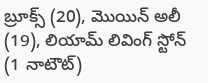బ్రూక్స్ (20), మొయిన్ అలీ (19), లియామ్ లివింగ్ స్టోన్ (1 నాటౌట్)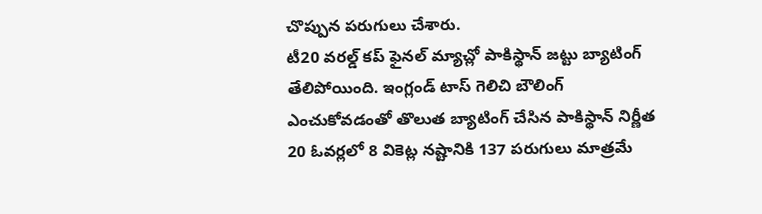చొప్పున పరుగులు చేశారు.
టీ20 వరల్డ్ కప్ ఫైనల్ మ్యాచ్లో పాకిస్థాన్ జట్టు బ్యాటింగ్ తేలిపోయింది. ఇంగ్లండ్ టాస్ గెలిచి బౌలింగ్ ఎంచుకోవడంతో తొలుత బ్యాటింగ్ చేసిన పాకిస్థాన్ నిర్ణీత 20 ఓవర్లలో 8 వికెట్ల నష్టానికి 137 పరుగులు మాత్రమే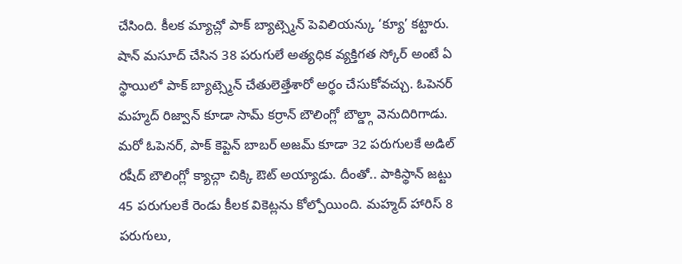చేసింది. కీలక మ్యాచ్లో పాక్ బ్యాట్స్మెన్ పెవిలియన్కు ‘క్యూ’ కట్టారు. షాన్ మసూద్ చేసిన 38 పరుగులే అత్యధిక వ్యక్తిగత స్కోర్ అంటే ఏ స్థాయిలో పాక్ బ్యాట్స్మెన్ చేతులెత్తేశారో అర్థం చేసుకోవచ్చు. ఓపెనర్ మహ్మద్ రిజ్వాన్ కూడా సామ్ కర్రాన్ బౌలింగ్లో బౌల్డ్గా వెనుదిరిగాడు. మరో ఓపెనర్, పాక్ కెప్టెన్ బాబర్ అజమ్ కూడా 32 పరుగులకే అడిల్ రషీద్ బౌలింగ్లో క్యాచ్గా చిక్కి ఔట్ అయ్యాడు. దీంతో.. పాకిస్థాన్ జట్టు 45 పరుగులకే రెండు కీలక వికెట్లను కోల్పోయింది. మహ్మద్ హారిస్ 8 పరుగులు,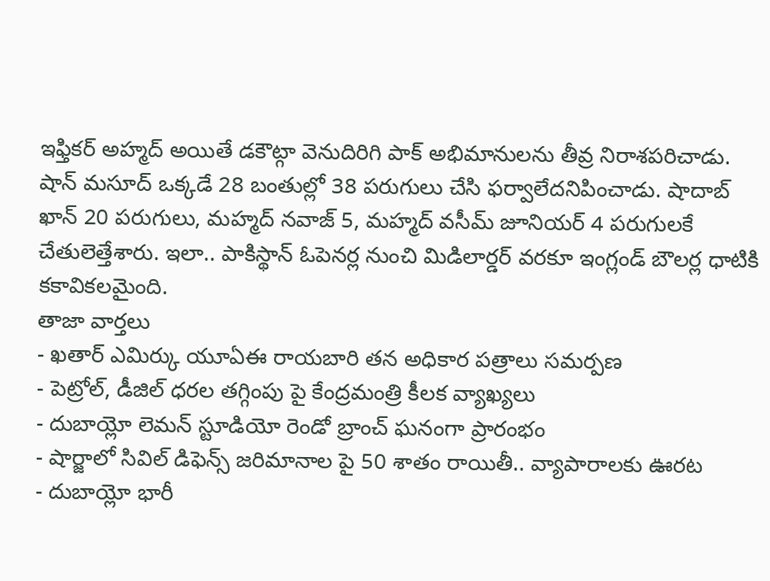ఇఫ్తికర్ అహ్మద్ అయితే డకౌట్గా వెనుదిరిగి పాక్ అభిమానులను తీవ్ర నిరాశపరిచాడు. షాన్ మసూద్ ఒక్కడే 28 బంతుల్లో 38 పరుగులు చేసి ఫర్వాలేదనిపించాడు. షాదాబ్ ఖాన్ 20 పరుగులు, మహ్మద్ నవాజ్ 5, మహ్మద్ వసీమ్ జూనియర్ 4 పరుగులకే చేతులెత్తేశారు. ఇలా.. పాకిస్థాన్ ఓపెనర్ల నుంచి మిడిలార్డర్ వరకూ ఇంగ్లండ్ బౌలర్ల ధాటికి కకావికలమైంది.
తాజా వార్తలు
- ఖతార్ ఎమిర్కు యూఏఈ రాయబారి తన అధికార పత్రాలు సమర్పణ
- పెట్రోల్, డీజిల్ ధరల తగ్గింపు పై కేంద్రమంత్రి కీలక వ్యాఖ్యలు
- దుబాయ్లో లెమన్ స్టూడియో రెండో బ్రాంచ్ ఘనంగా ప్రారంభం
- షార్జాలో సివిల్ డిఫెన్స్ జరిమానాల పై 50 శాతం రాయితీ.. వ్యాపారాలకు ఊరట
- దుబాయ్లో భారీ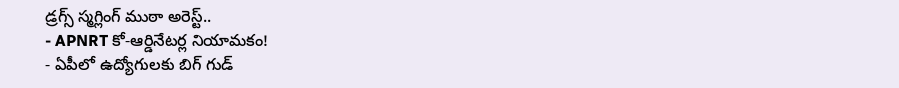డ్రగ్స్ స్మగ్లింగ్ ముఠా అరెస్ట్..
- APNRT కో-ఆర్డినేటర్ల నియామకం!
- ఏపీలో ఉద్యోగులకు బిగ్ గుడ్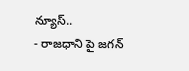న్యూస్..
- రాజధాని పై జగన్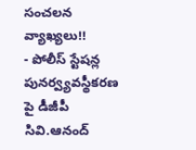సంచలన వ్యాఖ్యలు!!
- పోలీస్ స్టేషన్ల పునర్వ్యవస్థీకరణ పై డీజీపీ సివి.ఆనంద్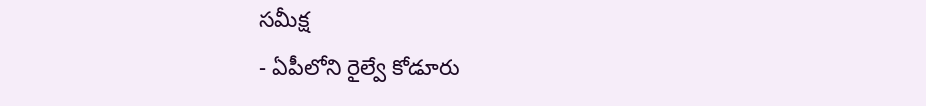సమీక్ష
- ఏపీలోని రైల్వే కోడూరు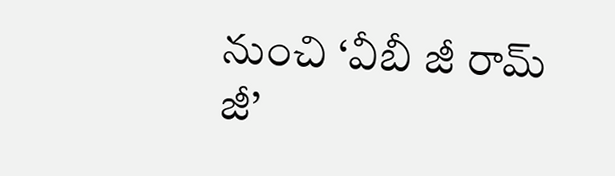నుంచి ‘వీబీ జీ రామ్ జీ’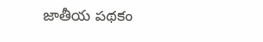జాతీయ పథకం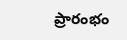ప్రారంభం